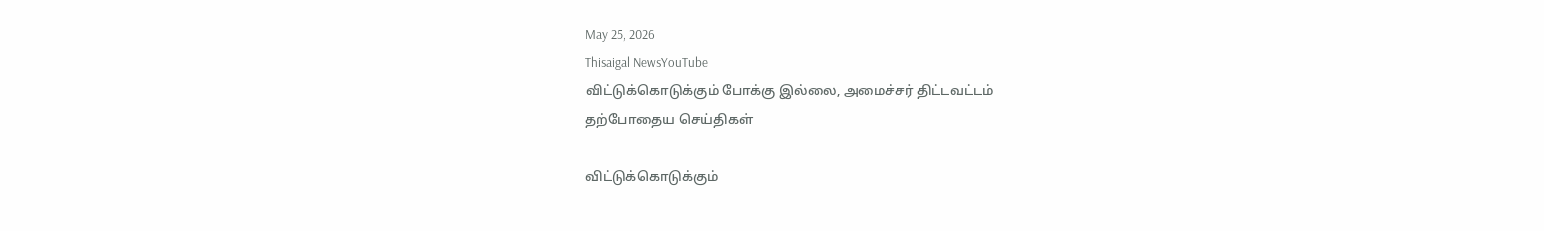May 25, 2026
Thisaigal NewsYouTube
விட்டுக்கொடுக்கும் போக்கு இல்லை, அமைச்சர் திட்டவட்டம்
தற்போதைய செய்திகள்

விட்டுக்கொடுக்கும்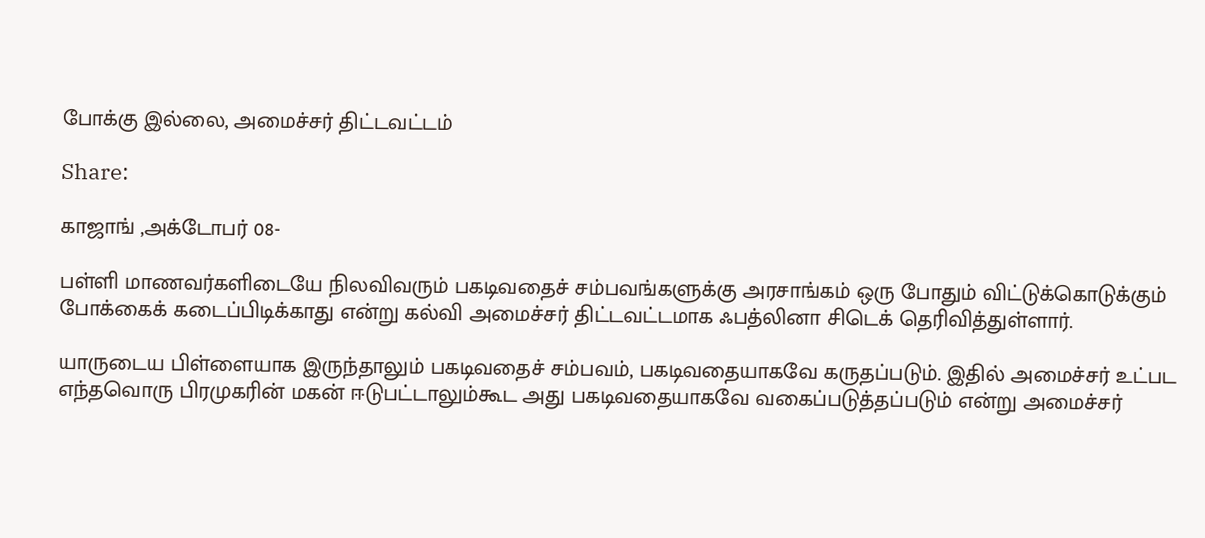போக்கு இல்லை, அமைச்சர் திட்டவட்டம்

Share:

காஜாங் ,அக்டோபர் 08-

பள்ளி மாணவர்களிடையே நிலவிவரும் பகடிவதைச் சம்பவங்களுக்கு அரசாங்கம் ஒரு போதும் விட்டுக்கொடுக்கும் போக்கைக் கடைப்பிடிக்காது என்று கல்வி அமைச்சர் திட்டவட்டமாக ஃபத்லினா சிடெக் தெரிவித்துள்ளார்.

யாருடைய பிள்ளையாக இருந்தாலும் பகடிவதைச் சம்பவம், பகடிவதையாகவே கருதப்படும். இதில் அமைச்சர் உட்பட எந்தவொரு பிரமுகரின் மகன் ஈடுபட்டாலும்கூட அது பகடிவதையாகவே வகைப்படுத்தப்படும் என்று அமைச்சர்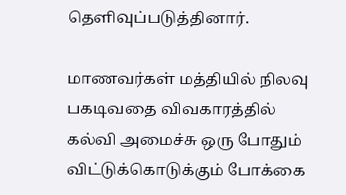தெளிவுப்படுத்தினார்.

மாணவர்கள் மத்தியில் நிலவு பகடிவதை விவகாரத்தில் கல்வி அமைச்சு ஒரு போதும் விட்டுக்கொடுக்கும் போக்கை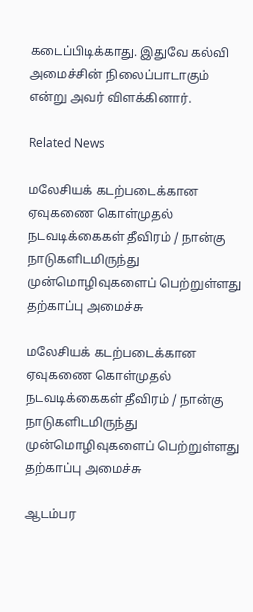கடைப்பிடிக்காது. இதுவே கல்வி அமைச்சின் நிலைப்பாடாகும் என்று அவர் விளக்கினார்.

Related News

மலேசியக் கடற்படைக்கான ஏவுகணை கொள்முதல் நடவடிக்கைகள் தீவிரம் / நான்கு நாடுகளிடமிருந்து முன்மொழிவுகளைப் பெற்றுள்ளது தற்காப்பு அமைச்சு

மலேசியக் கடற்படைக்கான ஏவுகணை கொள்முதல் நடவடிக்கைகள் தீவிரம் / நான்கு நாடுகளிடமிருந்து முன்மொழிவுகளைப் பெற்றுள்ளது தற்காப்பு அமைச்சு

ஆடம்பர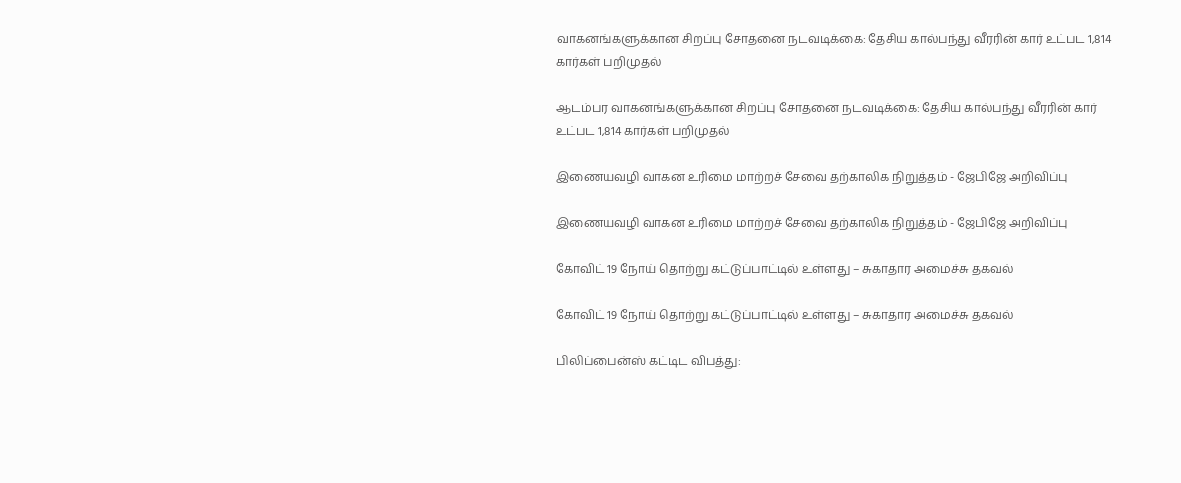வாகனங்களுக்கான சிறப்பு சோதனை நடவடிக்கை: தேசிய கால்பந்து வீரரின் கார் உட்பட 1,814 கார்கள் பறிமுதல்

ஆடம்பர வாகனங்களுக்கான சிறப்பு சோதனை நடவடிக்கை: தேசிய கால்பந்து வீரரின் கார் உட்பட 1,814 கார்கள் பறிமுதல்

இணையவழி வாகன உரிமை மாற்றச் சேவை தற்காலிக நிறுத்தம் - ஜேபிஜே அறிவிப்பு

இணையவழி வாகன உரிமை மாற்றச் சேவை தற்காலிக நிறுத்தம் - ஜேபிஜே அறிவிப்பு

கோவிட் 19 நோய் தொற்று கட்டுப்பாட்டில் உள்ளது – சுகாதார அமைச்சு தகவல்

கோவிட் 19 நோய் தொற்று கட்டுப்பாட்டில் உள்ளது – சுகாதார அமைச்சு தகவல்

பிலிப்பைன்ஸ் கட்டிட விபத்து: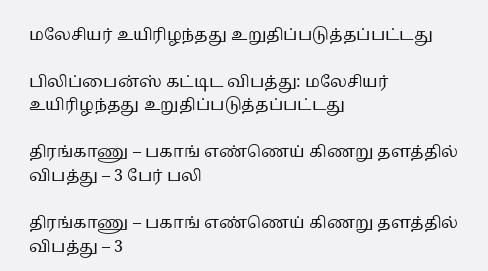மலேசியர் உயிரிழந்தது உறுதிப்படுத்தப்பட்டது

பிலிப்பைன்ஸ் கட்டிட விபத்து: மலேசியர் உயிரிழந்தது உறுதிப்படுத்தப்பட்டது

திரங்காணு – பகாங் எண்ணெய் கிணறு தளத்தில் விபத்து – 3 பேர் பலி

திரங்காணு – பகாங் எண்ணெய் கிணறு தளத்தில் விபத்து – 3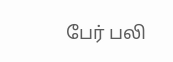பேர் பலி